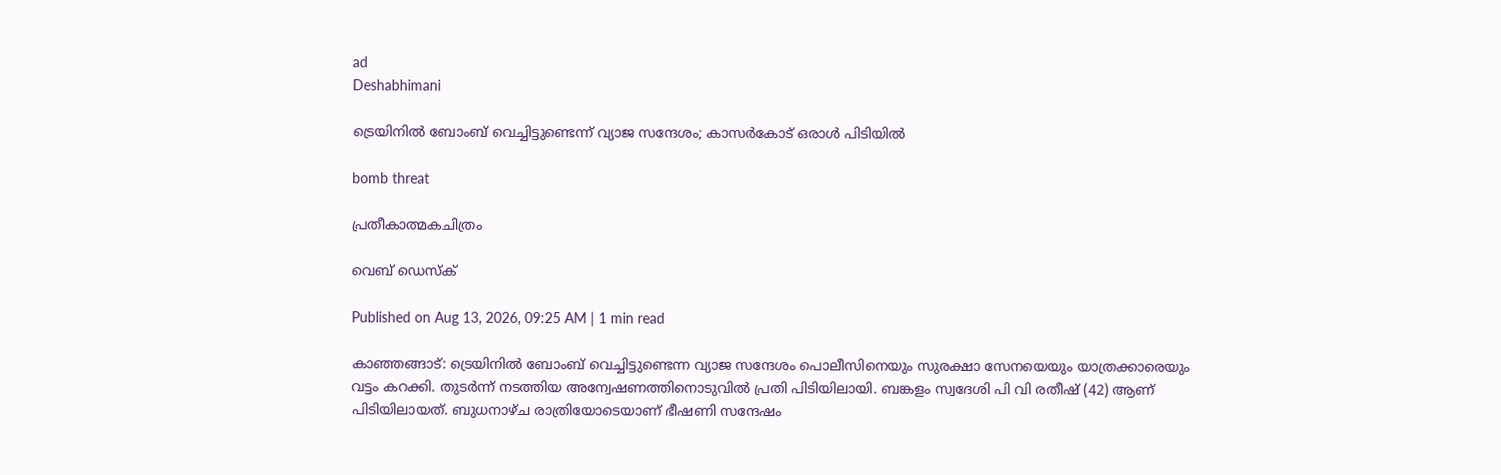ad
Deshabhimani

ട്രെയിനില്‍ ബോംബ് വെച്ചിട്ടുണ്ടെന്ന് വ്യാജ സന്ദേശം; കാസർകോട് ഒരാൾ പിടിയില്‍

bomb threat

പ്രതീകാത്മകചിത്രം

വെബ് ഡെസ്ക്

Published on Aug 13, 2026, 09:25 AM | 1 min read

കാഞ്ഞങ്ങാട്: ട്രെയിനില്‍ ബോംബ് വെച്ചിട്ടുണ്ടെന്ന വ്യാജ സന്ദേശം പൊലീസിനെയും സുരക്ഷാ സേനയെയും യാത്രക്കാരെയും വട്ടം കറക്കി. തുടര്‍ന്ന് നടത്തിയ അന്വേഷണത്തിനൊടുവിൽ പ്രതി പിടിയിലായി. ബങ്കളം സ്വദേശി പി വി രതീഷ് (42) ആണ് പിടിയിലായത്. ബുധനാഴ്ച രാത്രിയോടെയാണ് ഭീഷണി സന്ദേഷം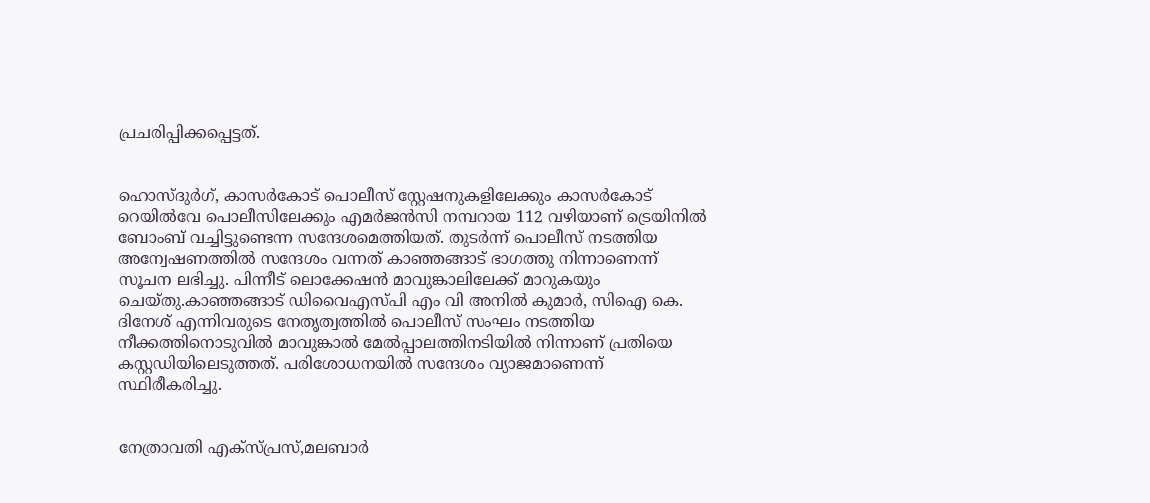പ്രചരിപ്പിക്കപ്പെട്ടത്.


ഹൊസ്ദുര്‍ഗ്, കാസര്‍കോട് പൊലീസ് സ്റ്റേഷനുകളിലേക്കും കാസര്‍കോട് റെയില്‍വേ പൊലീസിലേക്കും എമര്‍ജന്‍സി നമ്പറായ 112 വഴിയാണ് ട്രെയിനില്‍ ബോംബ് വച്ചിട്ടുണ്ടെന്ന സന്ദേശമെത്തിയത്. തുടര്‍ന്ന് പൊലീസ് നടത്തിയ അന്വേഷണത്തില്‍ സന്ദേശം വന്നത് കാഞ്ഞങ്ങാട് ഭാഗത്തു നിന്നാണെന്ന് സൂചന ലഭിച്ചു. പിന്നീട് ലൊക്കേഷന്‍ മാവുങ്കാലിലേക്ക് മാറുകയും ചെയ്തു.കാഞ്ഞങ്ങാട് ഡിവൈഎസ്പി എം വി അനില്‍ കുമാര്‍, സിഐ കെ. ദിനേശ് എന്നിവരുടെ നേതൃത്വത്തില്‍ പൊലീസ് സംഘം നടത്തിയ നീക്കത്തിനൊടുവില്‍ മാവുങ്കാല്‍ മേല്‍പ്പാലത്തിനടിയില്‍ നിന്നാണ് പ്രതിയെ കസ്റ്റഡിയിലെടുത്തത്. പരിശോധനയിൽ സന്ദേശം വ്യാജമാണെന്ന് സ്ഥിരീകരിച്ചു.


നേത്രാവതി എക്‌സ്പ്രസ്,മലബാര്‍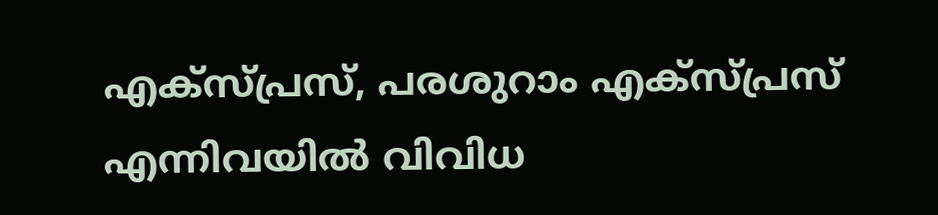എക്‌സ്പ്രസ്, പരശുറാം എക്‌സ്പ്രസ് എന്നിവയില്‍ വിവിധ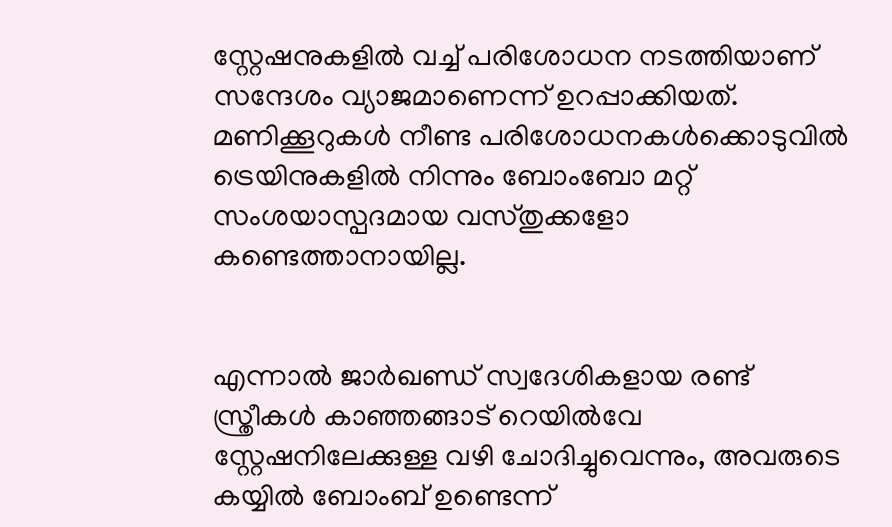സ്റ്റേഷനുകളില്‍ വച്ച് പരിശോധന നടത്തിയാണ് സന്ദേശം വ്യാജമാണെന്ന് ഉറപ്പാക്കിയത്. മണിക്കൂറുകള്‍ നീണ്ട പരിശോധനകള്‍ക്കൊടുവില്‍ ട്രെയിനുകളില്‍ നിന്നും ബോംബോ മറ്റ് സംശയാസ്പദമായ വസ്തുക്കളോ കണ്ടെത്താനായില്ല.


എന്നാൽ ജാര്‍ഖണ്ഡ് സ്വദേശികളായ രണ്ട് സ്ത്രീകള്‍ കാഞ്ഞങ്ങാട് റെയില്‍വേ സ്റ്റേഷനിലേക്കുള്ള വഴി ചോദിച്ചുവെന്നും, അവരുടെ കയ്യില്‍ ബോംബ് ഉണ്ടെന്ന്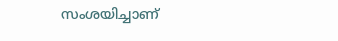സംശയിച്ചാണ്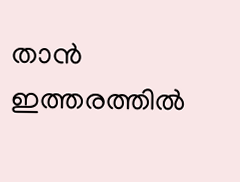താന്‍ ഇത്തരത്തില്‍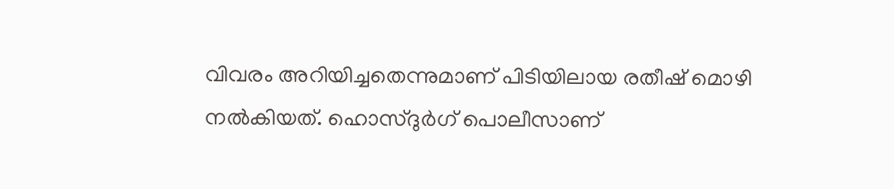വിവരം അറിയിച്ചതെന്നുമാണ് പിടിയിലായ രതീഷ് മൊഴി നല്‍കിയത്. ഹൊസ്ദുര്‍ഗ് പൊലീസാണ്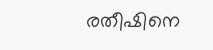രതീഷിനെ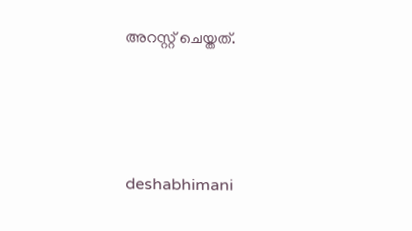അറസ്റ്റ് ചെയ്തത്.




deshabhimani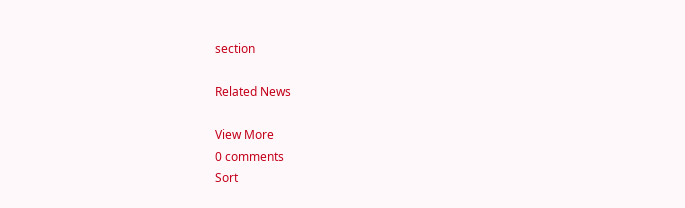section

Related News

View More
0 comments
Sort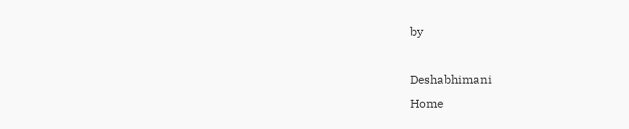by

Deshabhimani
Home